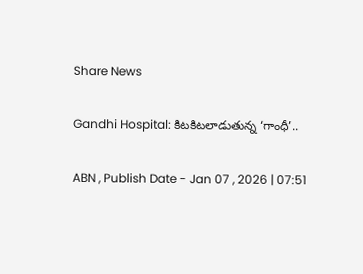Share News

Gandhi Hospital: కిటకిటలాడుతున్న ‘గాంధీ’..

ABN , Publish Date - Jan 07 , 2026 | 07:51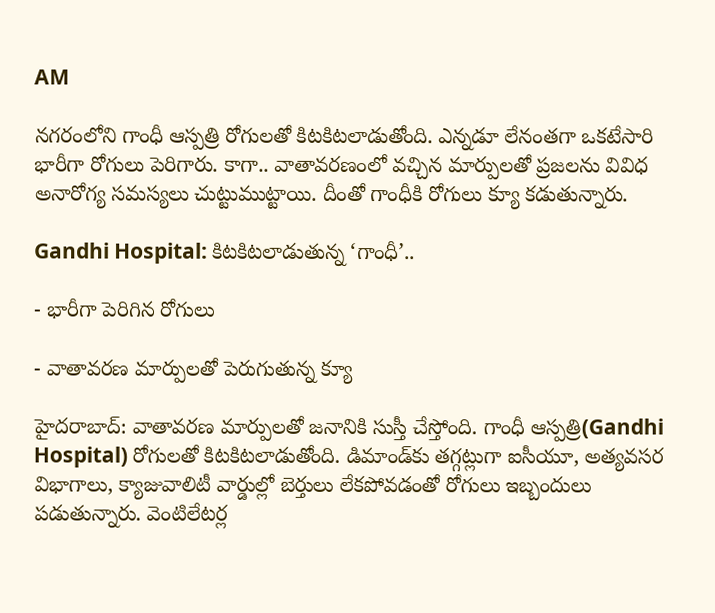AM

నగరంలోని గాంధీ ఆస్పత్రి రోగులతో కిటకిటలాడుతోంది. ఎన్నడూ లేనంతగా ఒకటేసారి భారీగా రోగులు పెరిగారు. కాగా.. వాతావరణంలో వచ్చిన మార్పులతో ప్రజలను వివిధ అనారోగ్య సమస్యలు చుట్టుముట్టాయి. దీంతో గాంధీకి రోగులు క్యూ కడుతున్నారు.

Gandhi Hospital: కిటకిటలాడుతున్న ‘గాంధీ’..

- భారీగా పెరిగిన రోగులు

- వాతావరణ మార్పులతో పెరుగుతున్న క్యూ

హైదరాబాద్: వాతావరణ మార్పులతో జనానికి సుస్తీ చేస్తోంది. గాంధీ ఆస్పత్రి(Gandhi Hospital) రోగులతో కిటకిటలాడుతోంది. డిమాండ్‌కు తగ్గట్లుగా ఐసీయూ, అత్యవసర విభాగాలు, క్యాజువాలిటీ వార్డుల్లో బెర్తులు లేకపోవడంతో రోగులు ఇబ్బందులు పడుతున్నారు. వెంటిలేటర్ల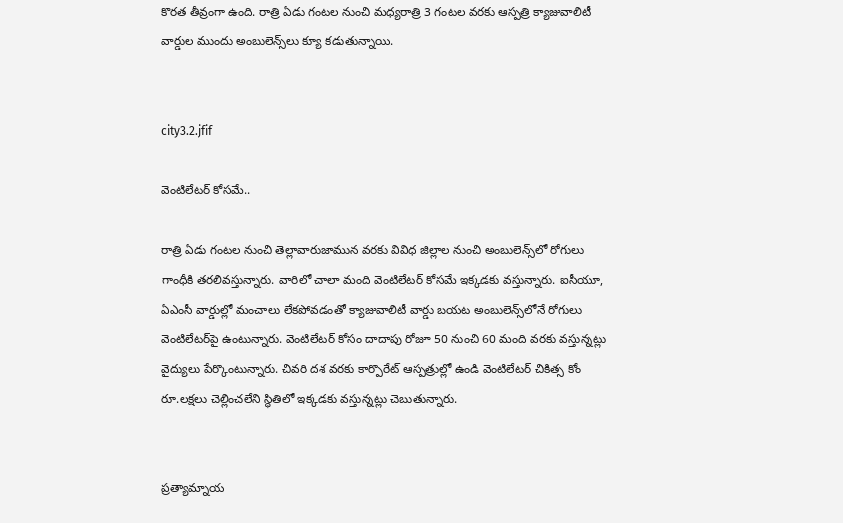కొరత తీవ్రంగా ఉంది. రాత్రి ఏడు గంటల నుంచి మధ్యరాత్రి 3 గంటల వరకు ఆస్పత్రి క్యాజువాలిటీ వార్డుల ముందు అంబులెన్స్‌లు క్యూ కడుతున్నాయి.


city3.2.jfif

వెంటిలేటర్‌ కోసమే..

రాత్రి ఏడు గంటల నుంచి తెల్లావారుజామున వరకు వివిధ జిల్లాల నుంచి అంబులెన్స్‌లో రోగులు గాంధీకి తరలివస్తున్నారు. వారిలో చాలా మంది వెంటిలేటర్‌ కోసమే ఇక్కడకు వస్తున్నారు. ఐసీయూ, ఏఎంసీ వార్డుల్లో మంచాలు లేకపోవడంతో క్యాజువాలిటీ వార్డు బయట అంబులెన్స్‌లోనే రోగులు వెంటిలేటర్‌పై ఉంటున్నారు. వెంటిలేటర్‌ కోసం దాదాపు రోజూ 50 నుంచి 60 మంది వరకు వస్తున్నట్లు వైద్యులు పేర్కొంటున్నారు. చివరి దశ వరకు కార్పొరేట్‌ ఆస్పత్రుల్లో ఉండి వెంటిలేటర్‌ చికిత్స కోం రూ.లక్షలు చెల్లించలేని స్థితిలో ఇక్కడకు వస్తున్నట్లు చెబుతున్నారు.


ప్రత్యామ్నాయ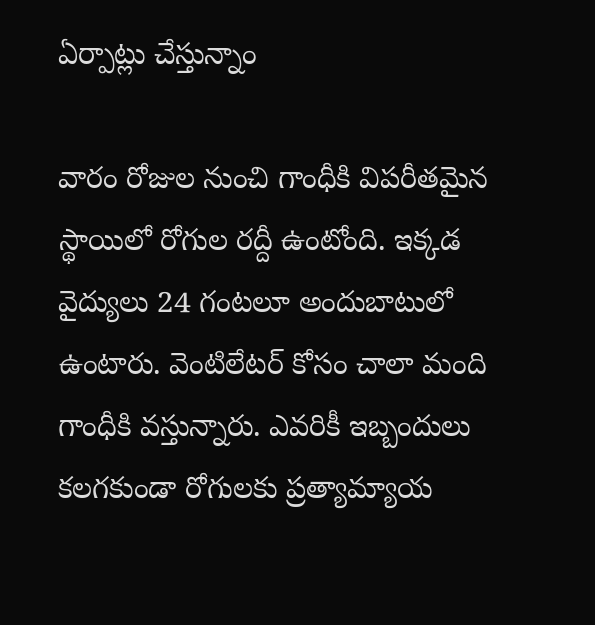ఏర్పాట్లు చేస్తున్నాం

వారం రోజుల నుంచి గాంధీకి విపరీతమైన స్థాయిలో రోగుల రద్దీ ఉంటోంది. ఇక్కడ వైద్యులు 24 గంటలూ అందుబాటులో ఉంటారు. వెంటిలేటర్‌ కోసం చాలా మంది గాంధీకి వస్తున్నారు. ఎవరికీ ఇబ్బందులు కలగకుండా రోగులకు ప్రత్యామ్యాయ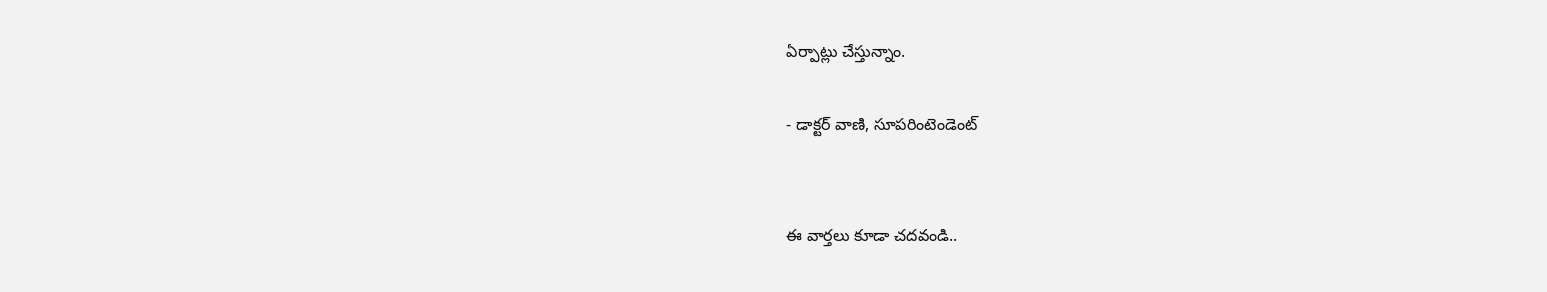ఏర్పాట్లు చేస్తున్నాం.

- డాక్టర్‌ వాణి, సూపరింటెండెంట్‌


ఈ వార్తలు కూడా చదవండి..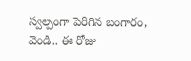స్వల్పంగా పెరిగిన బంగారం, వెండి.. ఈ రోజు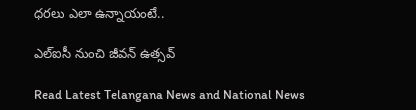ధరలు ఎలా ఉన్నాయంటే..

ఎల్‌ఐసీ నుంచి జీవన్‌ ఉత్సవ్‌

Read Latest Telangana News and National News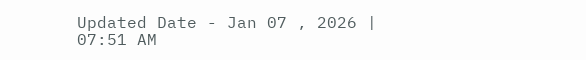Updated Date - Jan 07 , 2026 | 07:51 AM